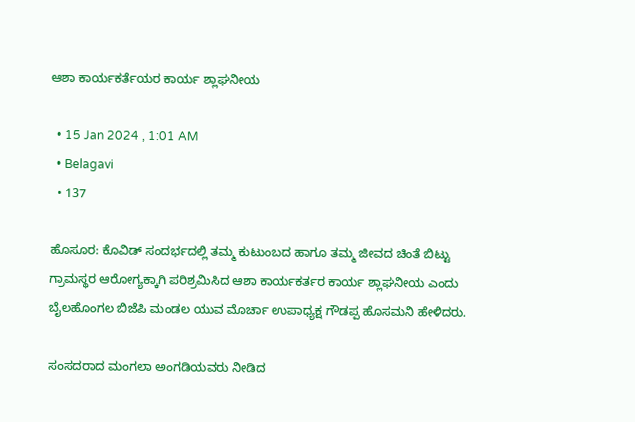ಆಶಾ ಕಾರ್ಯಕರ್ತೆಯರ ಕಾರ್ಯ ಶ್ಲಾಘನೀಯ

  • 15 Jan 2024 , 1:01 AM
  • Belagavi
  • 137

ಹೊಸೂರ: ಕೊವಿಡ್ ಸಂದರ್ಭದಲ್ಲಿ ತಮ್ಮ ಕುಟುಂಬದ ಹಾಗೂ ತಮ್ಮ ಜೀವದ ಚಿಂತೆ ಬಿಟ್ಟು ಗ್ರಾಮಸ್ಥರ ಆರೋಗ್ಯಕ್ಕಾಗಿ ಪರಿಶ್ರಮಿಸಿದ ಆಶಾ ಕಾರ್ಯಕರ್ತರ ಕಾರ್ಯ ಶ್ಲಾಘನೀಯ ಎಂದು ಬೈಲಹೊಂಗಲ ಬಿಜೆಪಿ ಮಂಡಲ ಯುವ ಮೊರ್ಚಾ ಉಪಾಧ್ಯಕ್ಷ ಗೌಡಪ್ಪ ಹೊಸಮನಿ ಹೇಳಿದರು.

ಸಂಸದರಾದ ಮಂಗಲಾ ಅಂಗಡಿಯವರು ನೀಡಿದ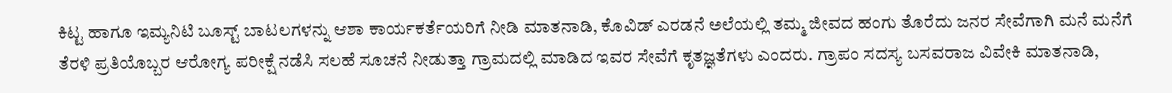ಕಿಟ್ಟ ಹಾಗೂ ಇಮ್ಯನಿಟಿ ಬೂಸ್ಟ್ ಬಾಟಲಗಳನ್ನು ಆಶಾ ಕಾರ್ಯಕರ್ತೆಯರಿಗೆ ನೀಡಿ ಮಾತನಾಡಿ, ಕೊವಿಡ್ ಎರಡನೆ ಅಲೆಯಲ್ಲಿ ತಮ್ಮ ಜೀವದ ಹಂಗು ತೊರೆದು ಜನರ ಸೇವೆಗಾಗಿ ಮನೆ ಮನೆಗೆ ತೆರಳಿ ಪ್ರತಿಯೊಬ್ಬರ ಆರೋಗ್ಯ ಪರೀಕ್ಷೆ ನಡೆಸಿ ಸಲಹೆ ಸೂಚನೆ ನೀಡುತ್ತಾ ಗ್ರಾಮದಲ್ಲಿ ಮಾಡಿದ ಇವರ ಸೇವೆಗೆ ಕೃತಜ್ಞತೆಗಳು ಎಂದರು. ಗ್ರಾಪಂ ಸದಸ್ಯ ಬಸವರಾಜ ವಿವೇಕಿ ಮಾತನಾಡಿ,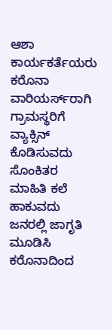ಆಶಾ ಕಾರ್ಯಕರ್ತೆಯರು ಕರೊನಾ ವಾರಿಯರ್ಸ್‌ರಾಗಿ ಗ್ರಾಮಸ್ಥರಿಗೆ ವ್ಯಾಕ್ಸಿನ್ ಕೊಡಿಸುವದು ಸೊಂಕಿತರ ಮಾಹಿತಿ ಕಲೆ ಹಾಕುವದು ಜನರಲ್ಲಿ ಜಾಗೃತಿ ಮೂಡಿಸಿ ಕರೊನಾದಿಂದ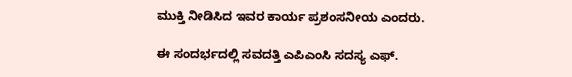ಮುಕ್ತಿ ನೀಡಿಸಿದ ಇವರ ಕಾರ್ಯ ಪ್ರಶಂಸನೀಯ ಎಂದರು.

ಈ ಸಂದರ್ಭದಲ್ಲಿ ಸವದತ್ತಿ ಎಪಿಎಂಸಿ ಸದಸ್ಯ ಎಫ್.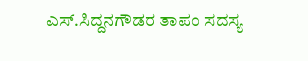ಎಸ್.ಸಿದ್ದನಗೌಡರ ತಾಪಂ ಸದಸ್ಯ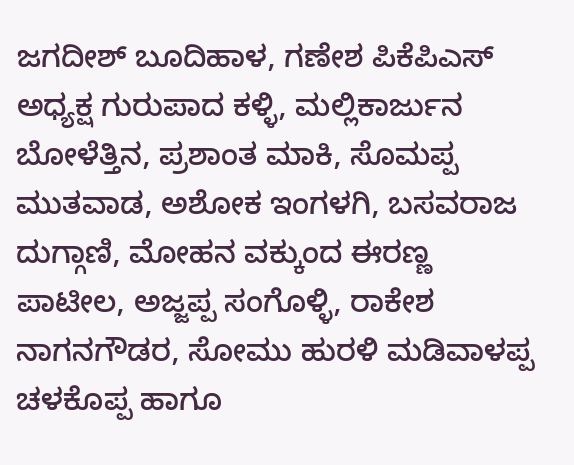ಜಗದೀಶ್ ಬೂದಿಹಾಳ, ಗಣೇಶ ಪಿಕೆಪಿಎಸ್ ಅಧ್ಯಕ್ಷ ಗುರುಪಾದ ಕಳ್ಳಿ, ಮಲ್ಲಿಕಾರ್ಜುನ ಬೋಳೆತ್ತಿನ, ಪ್ರಶಾಂತ ಮಾಕಿ, ಸೊಮಪ್ಪ ಮುತವಾಡ, ಅಶೋಕ ಇಂಗಳಗಿ, ಬಸವರಾಜ ದುಗ್ಗಾಣಿ, ಮೋಹನ ವಕ್ಕುಂದ ಈರಣ್ಣ ಪಾಟೀಲ, ಅಜ್ಜಪ್ಪ ಸಂಗೊಳ್ಳಿ, ರಾಕೇಶ ನಾಗನಗೌಡರ, ಸೋಮು ಹುರಳಿ ಮಡಿವಾಳಪ್ಪ ಚಳಕೊಪ್ಪ ಹಾಗೂ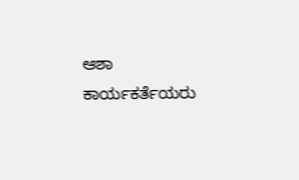ಆಶಾ ಕಾರ್ಯಕರ್ತೆಯರು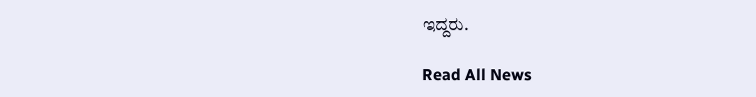ಇದ್ದರು.

Read All News